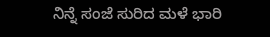ನಿನ್ನೆ ಸಂಜೆ ಸುರಿದ ಮಳೆ ಭಾರಿ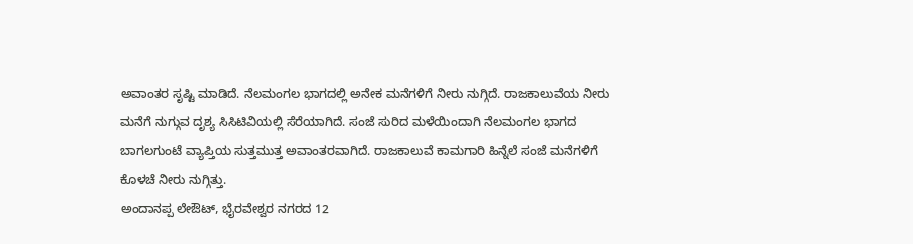ಅವಾಂತರ ಸೃಷ್ಟಿ ಮಾಡಿದೆ. ನೆಲಮಂಗಲ ಭಾಗದಲ್ಲಿ ಅನೇಕ ಮನೆಗಳಿಗೆ ನೀರು ನುಗ್ಗಿದೆ. ರಾಜಕಾಲುವೆಯ ನೀರು ಮನೆಗೆ ನುಗ್ಗುವ ದೃಶ್ಯ ಸಿಸಿಟಿವಿಯಲ್ಲಿ ಸೆರೆಯಾಗಿದೆ. ಸಂಜೆ ಸುರಿದ ಮಳೆಯಿಂದಾಗಿ ನೆಲಮಂಗಲ ಭಾಗದ ಬಾಗಲಗುಂಟೆ ವ್ಯಾಪ್ತಿಯ ಸುತ್ತಮುತ್ತ ಅವಾಂತರವಾಗಿದೆ. ರಾಜಕಾಲುವೆ ಕಾಮಗಾರಿ ಹಿನ್ನೆಲೆ ಸಂಜೆ ಮನೆಗಳಿಗೆ ಕೊಳಚೆ ನೀರು ನುಗ್ಗಿತ್ತು.
ಅಂದಾನಪ್ಪ ಲೇಔಟ್, ಭೈರವೇಶ್ವರ ನಗರದ 12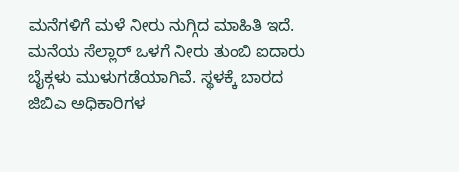ಮನೆಗಳಿಗೆ ಮಳೆ ನೀರು ನುಗ್ಗಿದ ಮಾಹಿತಿ ಇದೆ. ಮನೆಯ ಸೆಲ್ಲಾರ್ ಒಳಗೆ ನೀರು ತುಂಬಿ ಐದಾರು ಬೈಕ್ಗಳು ಮುಳುಗಡೆಯಾಗಿವೆ. ಸ್ಥಳಕ್ಕೆ ಬಾರದ ಜಿಬಿಎ ಅಧಿಕಾರಿಗಳ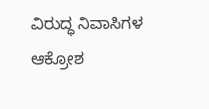ವಿರುದ್ಧ ನಿವಾಸಿಗಳ ಆಕ್ರೋಶ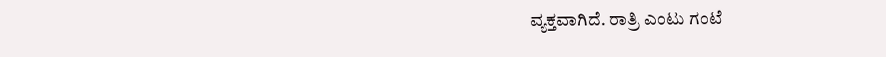ವ್ಯಕ್ತವಾಗಿದೆ. ರಾತ್ರಿ ಎಂಟು ಗಂಟೆ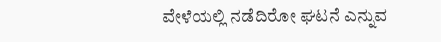ವೇಳೆಯಲ್ಲಿ ನಡೆದಿರೋ ಘಟನೆ ಎನ್ನುವ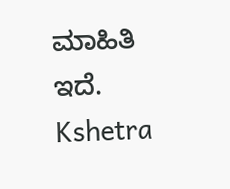ಮಾಹಿತಿ ಇದೆ.
Kshetra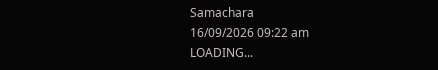Samachara
16/09/2026 09:22 am
LOADING...